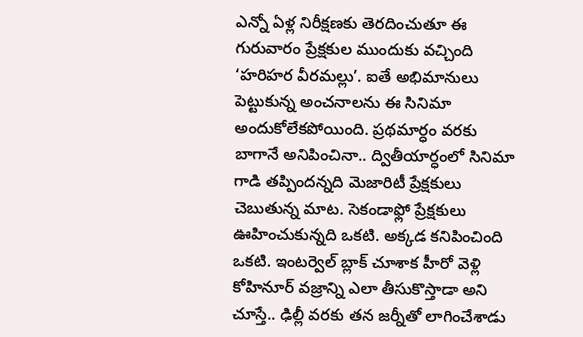ఎన్నో ఏళ్ల నిరీక్షణకు తెరదించుతూ ఈ గురువారం ప్రేక్షకుల ముందుకు వచ్చింది ‘హరిహర వీరమల్లు’. ఐతే అభిమానులు పెట్టుకున్న అంచనాలను ఈ సినిమా అందుకోలేకపోయింది. ప్రథమార్ధం వరకు బాగానే అనిపించినా.. ద్వితీయార్ధంలో సినిమా గాడి తప్పిందన్నది మెజారిటీ ప్రేక్షకులు చెబుతున్న మాట. సెకండాఫ్లో ప్రేక్షకులు ఊహించుకున్నది ఒకటి. అక్కడ కనిపించింది ఒకటి. ఇంటర్వెల్ బ్లాక్ చూశాక హీరో వెళ్లి కోహినూర్ వజ్రాన్ని ఎలా తీసుకొస్తాడా అని చూస్తే.. ఢిల్లీ వరకు తన జర్నీతో లాగించేశాడు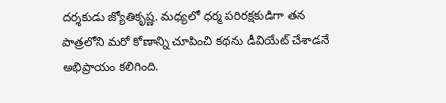దర్శకుడు జ్యోతికృష్ణ. మధ్యలో ధర్మ పరిరక్షకుడిగా తన పాత్రలోని మరో కోణాన్ని చూపించి కథను డీవియేట్ చేశాడనే అభిప్రాయం కలిగింది.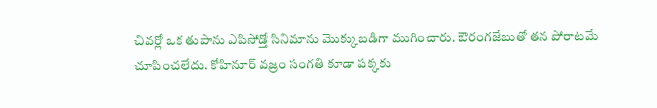చివర్లో ఒక తుపాను ఎపిసోడ్తో సినిమాను మొక్కుబడిగా ముగించారు. ఔరంగజేబుతో తన పోరాటమే చూపించలేదు. కోహినూర్ వజ్రం సంగతి కూడా పక్కకు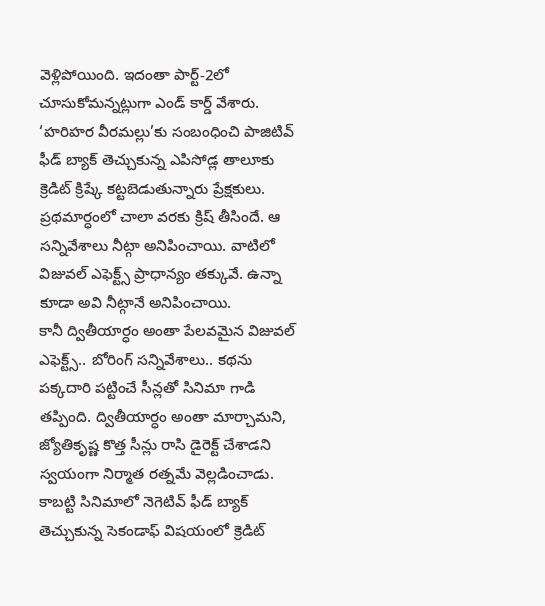వెళ్లిపోయింది. ఇదంతా పార్ట్-2లో చూసుకోమన్నట్లుగా ఎండ్ కార్డ్ వేశారు. ‘హరిహర వీరమల్లు’కు సంబంధించి పాజిటివ్ ఫీడ్ బ్యాక్ తెచ్చుకున్న ఎపిసోడ్ల తాలూకు క్రెడిట్ క్రిష్కే కట్టబెడుతున్నారు ప్రేక్షకులు. ప్రథమార్ధంలో చాలా వరకు క్రిష్ తీసిందే. ఆ సన్నివేశాలు నీట్గా అనిపించాయి. వాటిలో విజువల్ ఎఫెక్ట్స్ ప్రాధాన్యం తక్కువే. ఉన్నా కూడా అవి నీట్గానే అనిపించాయి.
కానీ ద్వితీయార్ధం అంతా పేలవమైన విజువల్ ఎఫెక్ట్స్.. బోరింగ్ సన్నివేశాలు.. కథను పక్కదారి పట్టించే సీన్లతో సినిమా గాడి తప్పింది. ద్వితీయార్ధం అంతా మార్చామని, జ్యోతికృష్ణ కొత్త సీన్లు రాసి డైరెక్ట్ చేశాడని స్వయంగా నిర్మాత రత్నమే వెల్లడించాడు. కాబట్టి సినిమాలో నెగెటివ్ ఫీడ్ బ్యాక్ తెచ్చుకున్న సెకండాఫ్ విషయంలో క్రెడిట్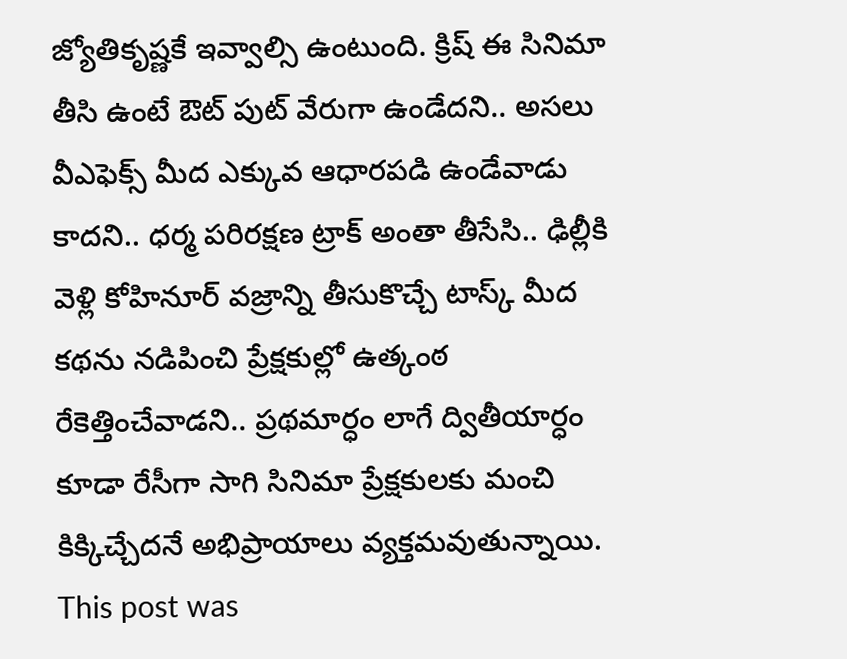జ్యోతికృష్ణకే ఇవ్వాల్సి ఉంటుంది. క్రిష్ ఈ సినిమా తీసి ఉంటే ఔట్ పుట్ వేరుగా ఉండేదని.. అసలు వీఎఫెక్స్ మీద ఎక్కువ ఆధారపడి ఉండేవాడు కాదని.. ధర్మ పరిరక్షణ ట్రాక్ అంతా తీసేసి.. ఢిల్లీకి వెళ్లి కోహినూర్ వజ్రాన్ని తీసుకొచ్చే టాస్క్ మీద కథను నడిపించి ప్రేక్షకుల్లో ఉత్కంఠ రేకెత్తించేవాడని.. ప్రథమార్ధం లాగే ద్వితీయార్ధం కూడా రేసీగా సాగి సినిమా ప్రేక్షకులకు మంచి కిక్కిచ్చేదనే అభిప్రాయాలు వ్యక్తమవుతున్నాయి.
This post was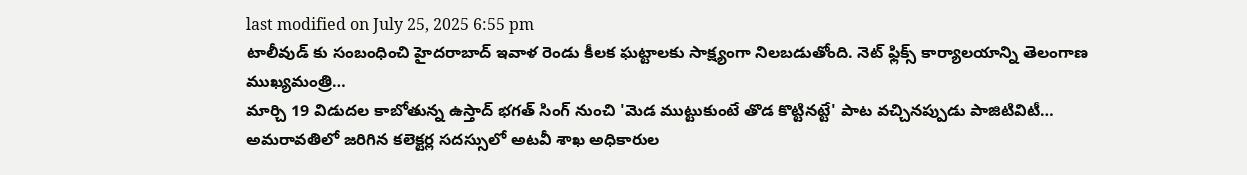last modified on July 25, 2025 6:55 pm
టాలీవుడ్ కు సంబంధించి హైదరాబాద్ ఇవాళ రెండు కీలక ఘట్టాలకు సాక్ష్యంగా నిలబడుతోంది. నెట్ ఫ్లిక్స్ కార్యాలయాన్ని తెలంగాణ ముఖ్యమంత్రి…
మార్చి 19 విడుదల కాబోతున్న ఉస్తాద్ భగత్ సింగ్ నుంచి 'మెడ ముట్టుకుంటే తొడ కొట్టినట్టే' పాట వచ్చినప్పుడు పాజిటివిటీ…
అమరావతిలో జరిగిన కలెక్టర్ల సదస్సులో అటవీ శాఖ అధికారుల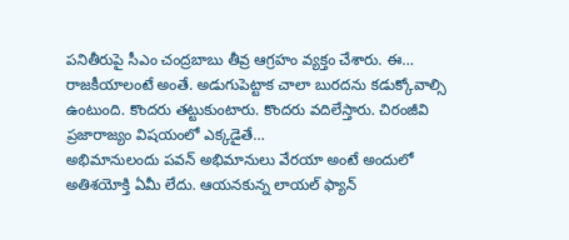పనితీరుపై సీఎం చంద్రబాబు తీవ్ర ఆగ్రహం వ్యక్తం చేశారు. ఈ…
రాజకీయాలంటే అంతే. అడుగుపెట్టాక చాలా బురదను కడుక్కోవాల్సి ఉంటుంది. కొందరు తట్టుకుంటారు. కొందరు వదిలేస్తారు. చిరంజీవి ప్రజారాజ్యం విషయంలో ఎక్కడైతే…
అభిమానులందు పవన్ అభిమానులు వేరయా అంటే అందులో అతిశయోక్తి ఏమీ లేదు. ఆయనకున్న లాయల్ ఫ్యాన్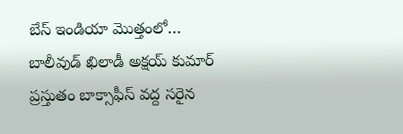బేస్ ఇండియా మొత్తంలో…
బాలీవుడ్ ఖిలాడీ అక్షయ్ కుమార్ ప్రస్తుతం బాక్సాఫీస్ వద్ద సరైన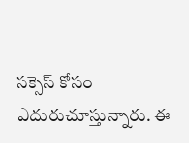సక్సెస్ కోసం ఎదురుచూస్తున్నారు. ఈ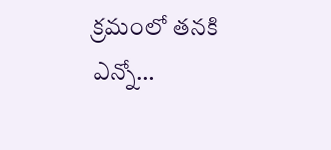క్రమంలో తనకి ఎన్నో…